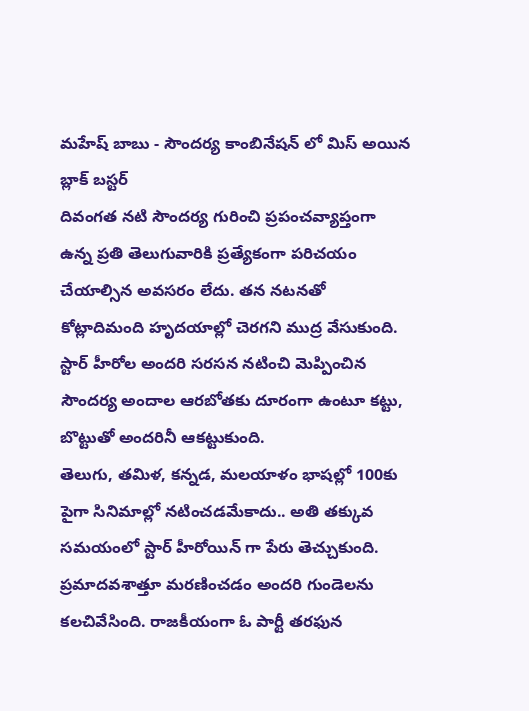మహేష్ బాబు - సౌందర్య కాంబినేషన్ లో మిస్ అయిన బ్లాక్ బస్టర్
దివంగత నటి సౌందర్య గురించి ప్రపంచవ్యాప్తంగా ఉన్న ప్రతి తెలుగువారికి ప్రత్యేకంగా పరిచయం చేయాల్సిన అవసరం లేదు. తన నటనతో కోట్లాదిమంది హృదయాల్లో చెరగని ముద్ర వేసుకుంది. స్టార్ హీరోల అందరి సరసన నటించి మెప్పించిన సౌందర్య అందాల ఆరబోతకు దూరంగా ఉంటూ కట్టు, బొట్టుతో అందరినీ ఆకట్టుకుంది.
తెలుగు, తమిళ, కన్నడ, మలయాళం భాషల్లో 100కు పైగా సినిమాల్లో నటించడమేకాదు.. అతి తక్కువ సమయంలో స్టార్ హీరోయిన్ గా పేరు తెచ్చుకుంది. ప్రమాదవశాత్తూ మరణించడం అందరి గుండెలను కలచివేసింది. రాజకీయంగా ఓ పార్టీ తరఫున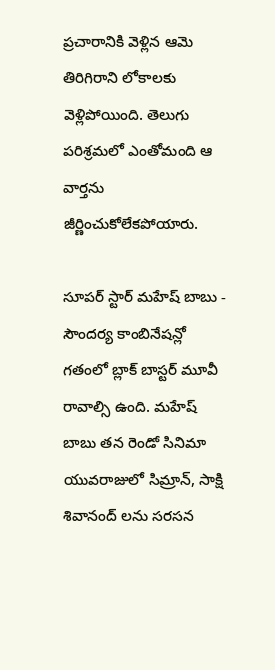ప్రచారానికి వెళ్లిన ఆమె తిరిగిరాని లోకాలకు వెళ్లిపోయింది. తెలుగు పరిశ్రమలో ఎంతోమంది ఆ వార్తను జీర్ణించుకోలేకపోయారు.

సూపర్ స్టార్ మహేష్ బాబు - సౌందర్య కాంబినేషన్లో గతంలో బ్లాక్ బాస్టర్ మూవీ రావాల్సి ఉంది. మహేష్ బాబు తన రెండో సినిమా యువరాజులో సిమ్రాన్, సాక్షి శివానంద్ లను సరసన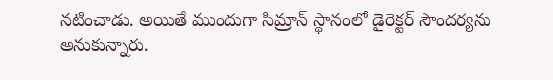నటించాడు. అయితే ముందుగా సిమ్రాన్ స్థానంలో డైరెక్టర్ సౌందర్యను అనుకున్నారు.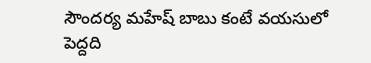సౌందర్య మహేష్ బాబు కంటే వయసులో పెద్దది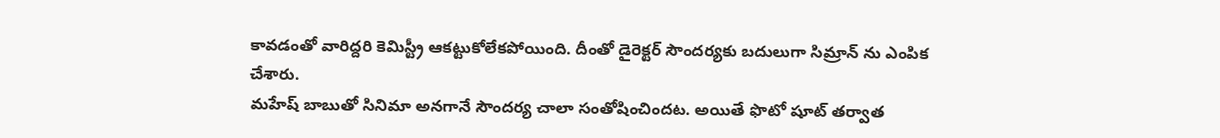కావడంతో వారిద్దరి కెమిస్ట్రీ ఆకట్టుకోలేకపోయింది. దీంతో డైరెక్టర్ సౌందర్యకు బదులుగా సిమ్రాన్ ను ఎంపిక చేశారు.
మహేష్ బాబుతో సినిమా అనగానే సౌందర్య చాలా సంతోషించిందట. అయితే ఫొటో షూట్ తర్వాత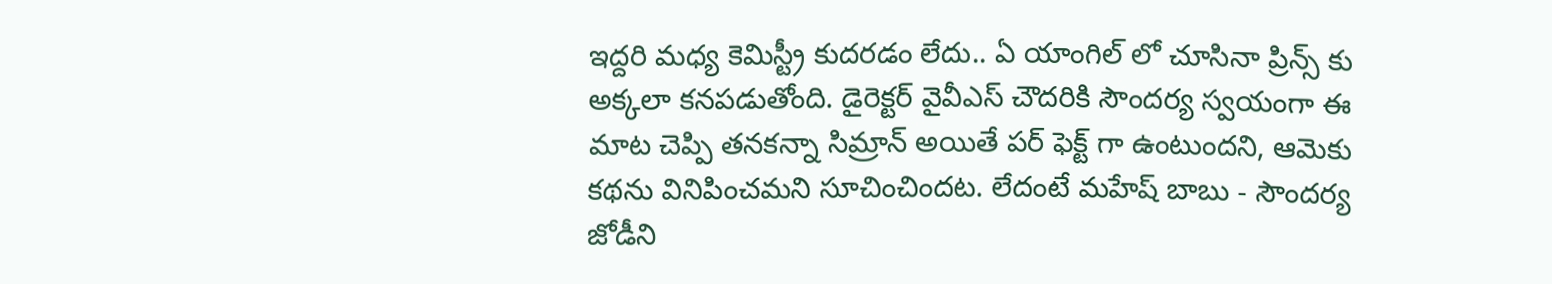ఇద్దరి మధ్య కెమిస్ట్రీ కుదరడం లేదు.. ఏ యాంగిల్ లో చూసినా ప్రిన్స్ కు అక్కలా కనపడుతోంది. డైరెక్టర్ వైవీఎస్ చౌదరికి సౌందర్య స్వయంగా ఈ మాట చెప్పి తనకన్నా సిమ్రాన్ అయితే పర్ ఫెక్ట్ గా ఉంటుందని, ఆమెకు కథను వినిపించమని సూచించిందట. లేదంటే మహేష్ బాబు - సౌందర్య జోడీని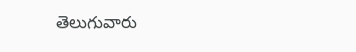తెలుగువారు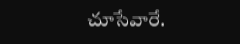చూసేవారే.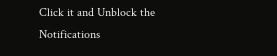Click it and Unblock the Notifications